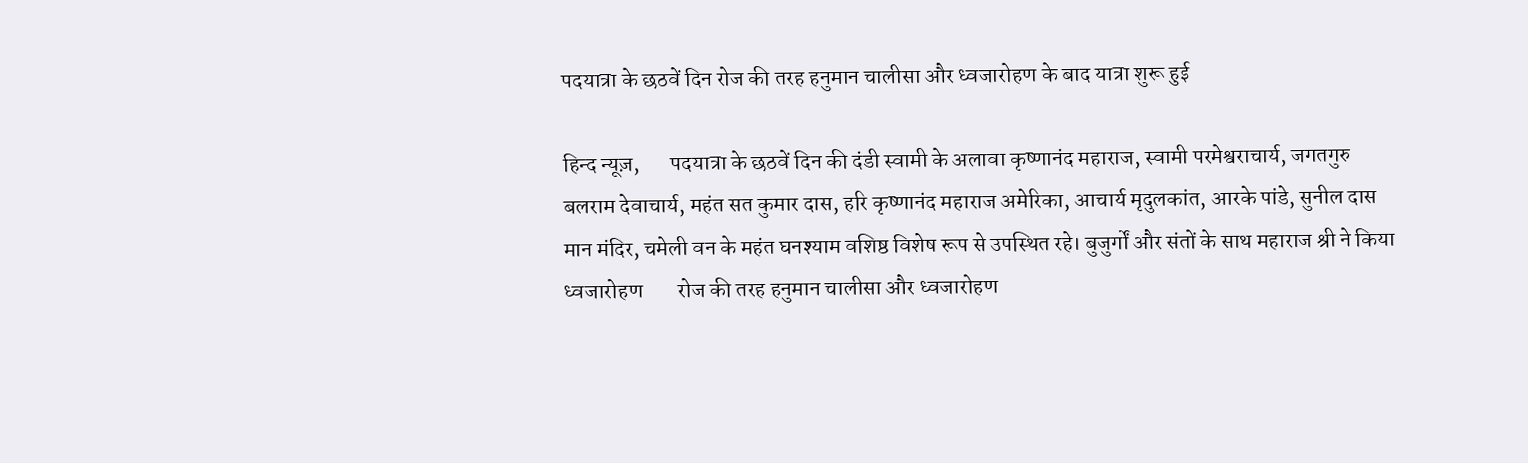पदयात्रा के छठवें दिन रोज की तरह हनुमान चालीसा और ध्वजारोहण के बाद यात्रा शुरू हुई

हिन्द न्यूज़,       पदयात्रा के छठवें दिन की दंडी स्वामी के अलावा कृष्णानंद महाराज, स्वामी परमेश्वराचार्य, जगतगुरु बलराम देवाचार्य, महंत सत कुमार दास, हरि कृष्णानंद महाराज अमेरिका, आचार्य मृदुलकांत, आरके पांडे, सुनील दास मान मंदिर, चमेली वन के महंत घनश्याम वशिष्ठ विशेष रूप से उपस्थित रहे। बुजुर्गों और संतों के साथ महाराज श्री ने किया ध्वजारोहण        रोज की तरह हनुमान चालीसा और ध्वजारोहण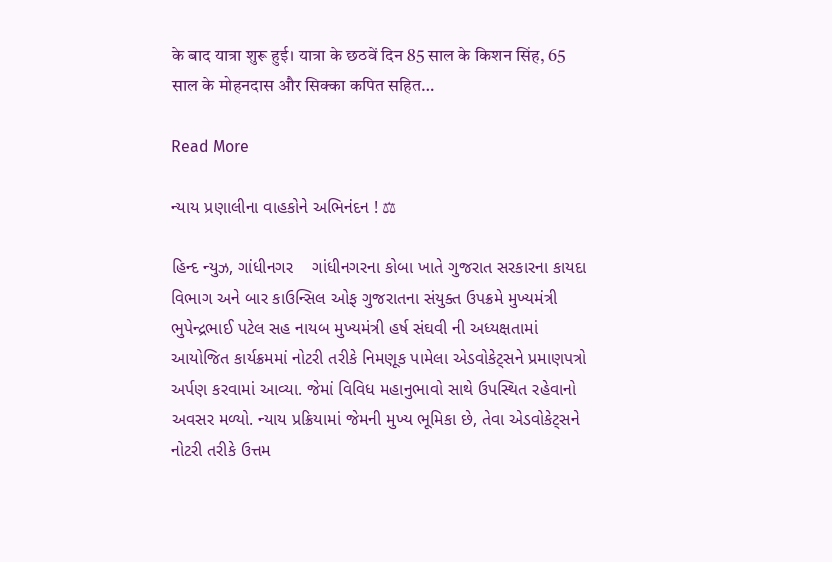के बाद यात्रा शुरू हुई। यात्रा के छठवें दिन 85 साल के किशन सिंह, 65 साल के मोहनदास और सिक्का कपित सहित…

Read More

ન્યાય પ્રણાલીના વાહકોને અભિનંદન ! ⚖

હિન્દ ન્યુઝ, ગાંધીનગર    ગાંધીનગરના કોબા ખાતે ગુજરાત સરકારના કાયદા વિભાગ અને બાર કાઉન્સિલ ઓફ ગુજરાતના સંયુક્ત ઉપક્રમે મુખ્યમંત્રી ભુપેન્દ્રભાઈ પટેલ સહ નાયબ મુખ્યમંત્રી હર્ષ સંઘવી ની અધ્યક્ષતામાં આયોજિત કાર્યક્રમમાં નોટરી તરીકે નિમણૂક પામેલા એડવોકેટ્સને પ્રમાણપત્રો અર્પણ કરવામાં આવ્યા. જેમાં વિવિધ મહાનુભાવો સાથે ઉપસ્થિત રહેવાનો અવસર મળ્યો. ન્યાય પ્રક્રિયામાં જેમની મુખ્ય ભૂમિકા છે, તેવા એડવોકેટ્સને નોટરી તરીકે ઉત્તમ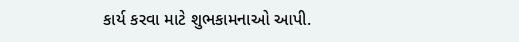કાર્ય કરવા માટે શુભકામનાઓ આપી.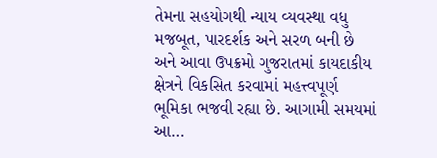તેમના સહયોગથી ન્યાય વ્યવસ્થા વધુ મજબૂત, પારદર્શક અને સરળ બની છે અને આવા ઉપક્રમો ગુજરાતમાં કાયદાકીય ક્ષેત્રને વિકસિત કરવામાં મહત્ત્વપૂર્ણ ભૂમિકા ભજવી રહ્યા છે. આગામી સમયમાં આ…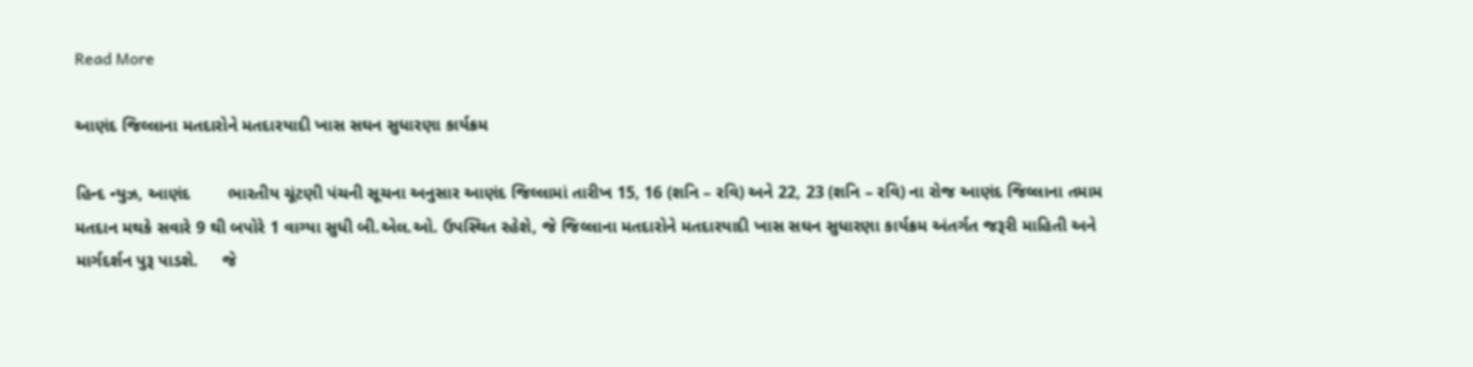Read More

આણંદ જિલ્લાના મતદારોને મતદારયાદી ખાસ સઘન સુધારણા કાર્યક્રમ

હિન્દ ન્યુઝ, આણંદ        ભારતીય ચૂંટણી પંચની સૂચના અનુસાર આણંદ જિલ્લામાં તારીખ 15, 16 (શનિ – રવિ) અને 22, 23 (શનિ – રવિ) ના રોજ આણંદ જિલ્લાના તમામ મતદાન મથકે સવારે 9 થી બપોરે 1 વાગ્યા સુધી બી.એલ.ઓ. ઉપસ્થિત રહેશે, જે જિલ્લાના મતદારોને મતદારયાદી ખાસ સઘન સુધારણા કાર્યક્રમ અંતર્ગત જરૂરી માહિતી અને માર્ગદર્શન પુરૂ પાડશે.     જે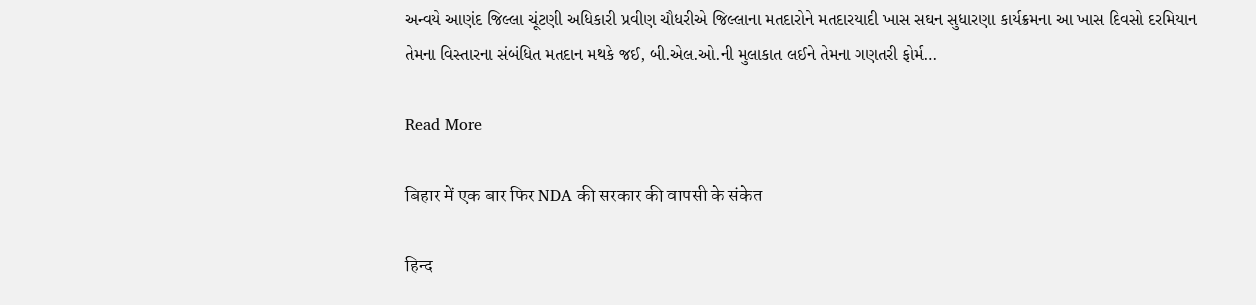અન્વયે આણંદ જિલ્લા ચૂંટણી અધિકારી પ્રવીણ ચૌધરીએ જિલ્લાના મતદારોને મતદારયાદી ખાસ સઘન સુધારણા કાર્યક્રમના આ ખાસ દિવસો દરમિયાન તેમના વિસ્તારના સંબંધિત મતદાન મથકે જઈ, બી.એલ.ઓ.ની મુલાકાત લઈને તેમના ગણતરી ફોર્મ…

Read More

बिहार में एक बार फिर NDA की सरकार की वापसी के संकेत

हिन्द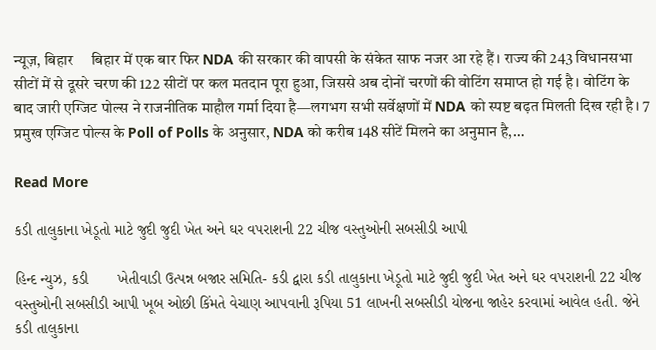न्यूज़, बिहार     बिहार में एक बार फिर NDA की सरकार की वापसी के संकेत साफ नजर आ रहे हैं। राज्य की 243 विधानसभा सीटों में से दूसरे चरण की 122 सीटों पर कल मतदान पूरा हुआ, जिससे अब दोनों चरणों की वोटिंग समाप्त हो गई है। वोटिंग के बाद जारी एग्जिट पोल्स ने राजनीतिक माहौल गर्मा दिया है—लगभग सभी सर्वेक्षणों में NDA को स्पष्ट बढ़त मिलती दिख रही है। 7 प्रमुख एग्जिट पोल्स के Poll of Polls के अनुसार, NDA को करीब 148 सीटें मिलने का अनुमान है,…

Read More

કડી તાલુકાના ખેડૂતો માટે જુદી જુદી ખેત અને ઘર વપરાશની 22 ચીજ વસ્તુઓની સબસીડી આપી

હિન્દ ન્યુઝ, કડી       ખેતીવાડી ઉત્પન્ન બજાર સમિતિ- કડી દ્વારા કડી તાલુકાના ખેડૂતો માટે જુદી જુદી ખેત અને ઘર વપરાશની 22 ચીજ વસ્તુઓની સબસીડી આપી ખૂબ ઓછી કિંમતે વેચાણ આપવાની રૂપિયા 51 લાખની સબસીડી યોજના જાહેર કરવામાં આવેલ હતી. જેને કડી તાલુકાના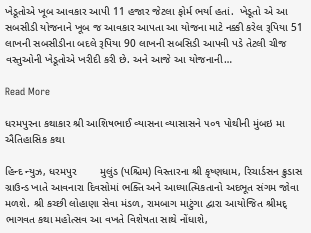ખેડૂતોએ ખૂબ આવકાર આપી 11 હજાર જેટલા ફોર્મ ભર્યા હતાં.  ખેડૂતો એ આ સબસીડી યોજનાને ખૂબ જ આવકાર આપતા આ યોજના માટે નક્કી કરેલ રૂપિયા 51 લાખની સબસીડીના બદલે રૂપિયા 90 લાખની સબસિડી આપવી પડે તેટલી ચીજ વસ્તુઓની ખેડૂતોએ ખરીદી કરી છે. અને આજે આ યોજનાની…

Read More

ધરમપુરના કથાકાર શ્રી આશિષભાઈ વ્યાસના વ્યાસાસને ૫૦૧ પોથીની મુંબઇ મા ઐતિહાસિક કથા

હિન્દ ન્યુઝ, ધરમપુર        મુલુંડ (પશ્ચિમ) વિસ્તારના શ્રી કૃષ્ણધામ, રિચાર્ડસન ક્રુડાસ ગ્રાઉન્ડ ખાતે આવનારા દિવસોમાં ભક્તિ અને આધ્યાત્મિકતાનો અદભૂત સંગમ જોવા મળશે. શ્રી કચ્છી લોહાણા સેવા મંડળ, રામબાગ માટુંગા દ્વારા આયોજિત શ્રીમદ્ ભાગવત કથા મહોત્સવ આ વખતે વિશેષતા સાથે નોંધાશે,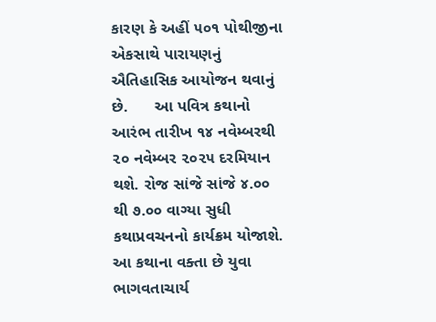કારણ કે અહીં ૫૦૧ પોથીજીના એકસાથે પારાયણનું ઐતિહાસિક આયોજન થવાનું છે.      આ પવિત્ર કથાનો આરંભ તારીખ ૧૪ નવેમ્બરથી ૨૦ નવેમ્બર ૨૦૨૫ દરમિયાન થશે. રોજ સાંજે સાંજે ૪.૦૦ થી ૭.૦૦ વાગ્યા સુધી કથાપ્રવચનનો કાર્યક્રમ યોજાશે.     આ કથાના વક્તા છે યુવા ભાગવતાચાર્ય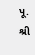પૂ. શ્રી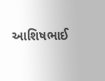આશિષભાઈ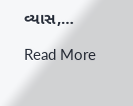વ્યાસ,…

Read More